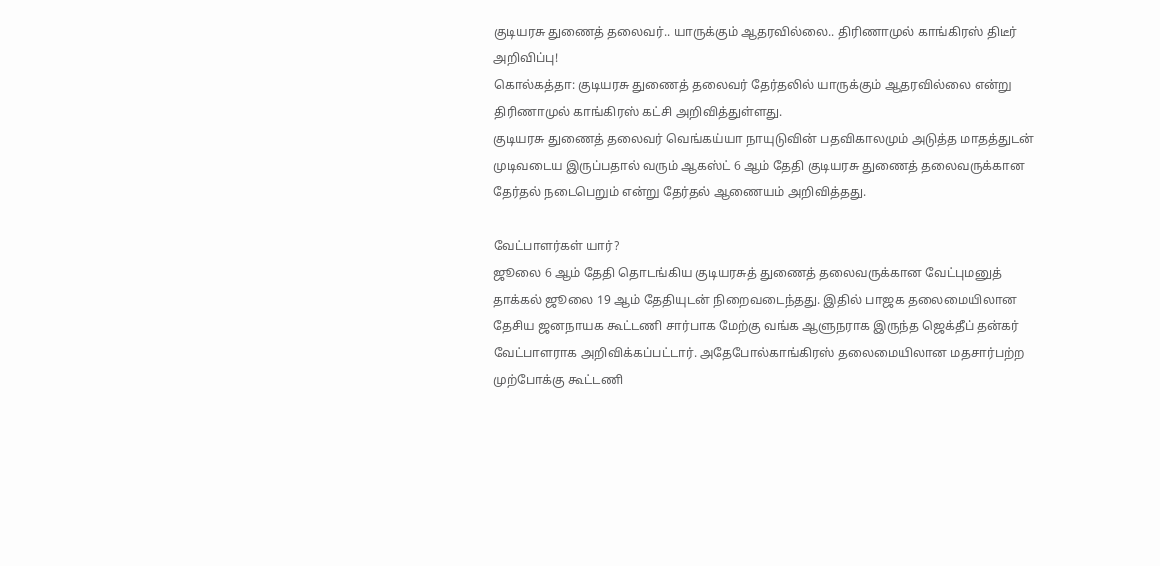குடியரசு துணைத் தலைவர்.. யாருக்கும் ஆதரவில்லை.. திரிணாமுல் காங்கிரஸ் திடீர் அறிவிப்பு!
கொல்கத்தா: குடியரசு துணைத் தலைவர் தேர்தலில் யாருக்கும் ஆதரவில்லை என்று திரிணாமுல் காங்கிரஸ் கட்சி அறிவித்துள்ளது.
குடியரசு துணைத் தலைவர் வெங்கய்யா நாயுடுவின் பதவிகாலமும் அடுத்த மாதத்துடன் முடிவடைய இருப்பதால் வரும் ஆகஸ்ட் 6 ஆம் தேதி குடியரசு துணைத் தலைவருக்கான தேர்தல் நடைபெறும் என்று தேர்தல் ஆணையம் அறிவித்தது.

வேட்பாளர்கள் யார்?
ஜூலை 6 ஆம் தேதி தொடங்கிய குடியரசுத் துணைத் தலைவருக்கான வேட்புமனுத் தாக்கல் ஜூலை 19 ஆம் தேதியுடன் நிறைவடைந்தது. இதில் பாஜக தலைமையிலான தேசிய ஜனநாயக கூட்டணி சார்பாக மேற்கு வங்க ஆளுநராக இருந்த ஜெக்தீப் தன்கர் வேட்பாளராக அறிவிக்கப்பட்டார். அதேபோல்காங்கிரஸ் தலைமையிலான மதசார்பற்ற முற்போக்கு கூட்டணி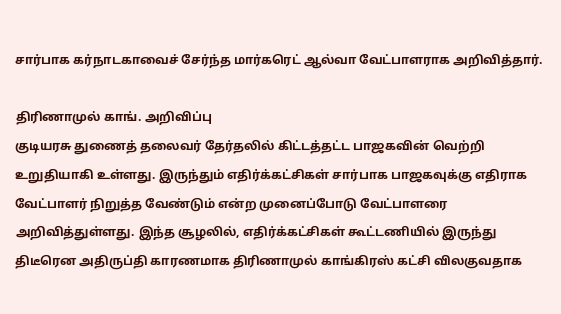சார்பாக கர்நாடகாவைச் சேர்ந்த மார்கரெட் ஆல்வா வேட்பாளராக அறிவித்தார்.

திரிணாமுல் காங். அறிவிப்பு
குடியரசு துணைத் தலைவர் தேர்தலில் கிட்டத்தட்ட பாஜகவின் வெற்றி உறுதியாகி உள்ளது. இருந்தும் எதிர்க்கட்சிகள் சார்பாக பாஜகவுக்கு எதிராக வேட்பாளர் நிறுத்த வேண்டும் என்ற முனைப்போடு வேட்பாளரை அறிவித்துள்ளது. இந்த சூழலில், எதிர்க்கட்சிகள் கூட்டணியில் இருந்து திடீரென அதிருப்தி காரணமாக திரிணாமுல் காங்கிரஸ் கட்சி விலகுவதாக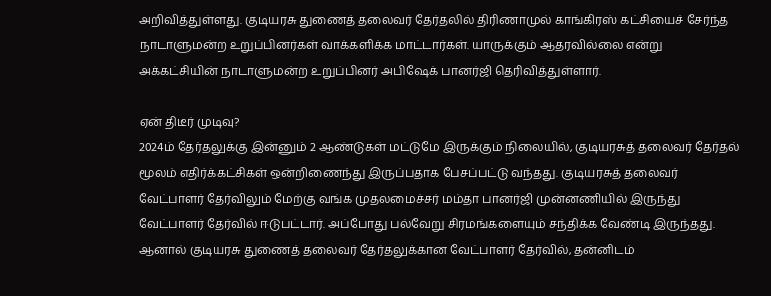அறிவித்துள்ளது. குடியரசு துணைத் தலைவர் தேர்தலில் திரிணாமுல் காங்கிரஸ் கட்சியைச் சேர்ந்த நாடாளுமன்ற உறுப்பினர்கள் வாக்களிக்க மாட்டார்கள். யாருக்கும் ஆதரவில்லை என்று அக்கட்சியின் நாடாளுமன்ற உறுப்பினர் அபிஷேக் பானர்ஜி தெரிவித்துள்ளார்.

ஏன் திடீர் முடிவு?
2024ம் தேர்தலுக்கு இன்னும் 2 ஆண்டுகள் மட்டுமே இருக்கும் நிலையில், குடியரசுத் தலைவர் தேர்தல் மூலம் எதிர்க்கட்சிகள் ஒன்றிணைந்து இருப்பதாக பேசப்பட்டு வந்தது. குடியரசுத் தலைவர் வேட்பாளர் தேர்விலும் மேற்கு வங்க முதலமைச்சர் மம்தா பானர்ஜி முன்னணியில் இருந்து வேட்பாளர் தேர்வில் ஈடுபட்டார். அப்போது பல்வேறு சிரமங்களையும் சந்திக்க வேண்டி இருந்தது. ஆனால் குடியரசு துணைத் தலைவர் தேர்தலுக்கான வேட்பாளர் தேர்வில், தன்னிடம்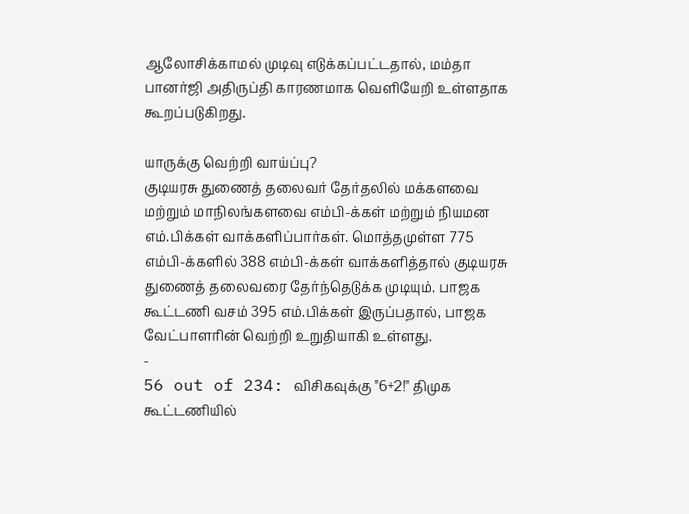ஆலோசிக்காமல் முடிவு எடுக்கப்பட்டதால், மம்தா பானர்ஜி அதிருப்தி காரணமாக வெளியேறி உள்ளதாக கூறப்படுகிறது.

யாருக்கு வெற்றி வாய்ப்பு?
குடியரசு துணைத் தலைவர் தேர்தலில் மக்களவை மற்றும் மாநிலங்களவை எம்பி-க்கள் மற்றும் நியமன எம்.பிக்கள் வாக்களிப்பார்கள். மொத்தமுள்ள 775 எம்பி-க்களில் 388 எம்பி-க்கள் வாக்களித்தால் குடியரசு துணைத் தலைவரை தேர்ந்தெடுக்க முடியும். பாஜக கூட்டணி வசம் 395 எம்.பிக்கள் இருப்பதால், பாஜக வேட்பாளரின் வெற்றி உறுதியாகி உள்ளது.
-
56 out of 234: விசிகவுக்கு "6+2!" திமுக கூட்டணியில்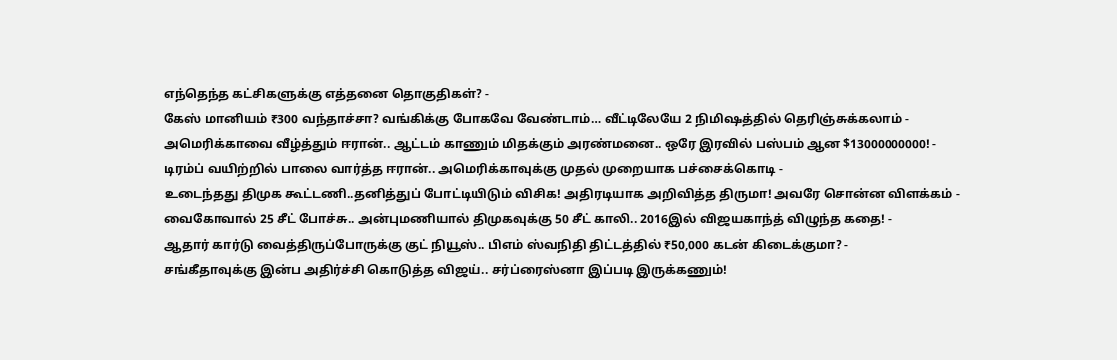எந்தெந்த கட்சிகளுக்கு எத்தனை தொகுதிகள்? -
கேஸ் மானியம் ₹300 வந்தாச்சா? வங்கிக்கு போகவே வேண்டாம்… வீட்டிலேயே 2 நிமிஷத்தில் தெரிஞ்சுக்கலாம் -
அமெரிக்காவை வீழ்த்தும் ஈரான்.. ஆட்டம் காணும் மிதக்கும் அரண்மனை.. ஒரே இரவில் பஸ்பம் ஆன $13000000000! -
டிரம்ப் வயிற்றில் பாலை வார்த்த ஈரான்.. அமெரிக்காவுக்கு முதல் முறையாக பச்சைக்கொடி -
உடைந்தது திமுக கூட்டணி..தனித்துப் போட்டியிடும் விசிக! அதிரடியாக அறிவித்த திருமா! அவரே சொன்ன விளக்கம் -
வைகோவால் 25 சீட் போச்சு.. அன்புமணியால் திமுகவுக்கு 50 சீட் காலி.. 2016இல் விஜயகாந்த் விழுந்த கதை! -
ஆதார் கார்டு வைத்திருப்போருக்கு குட் நியூஸ்.. பிஎம் ஸ்வநிதி திட்டத்தில் ₹50,000 கடன் கிடைக்குமா? -
சங்கீதாவுக்கு இன்ப அதிர்ச்சி கொடுத்த விஜய்.. சர்ப்ரைஸ்னா இப்படி இருக்கணும்!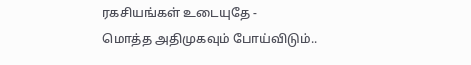ரகசியங்கள் உடையுதே -
மொத்த அதிமுகவும் போய்விடும்..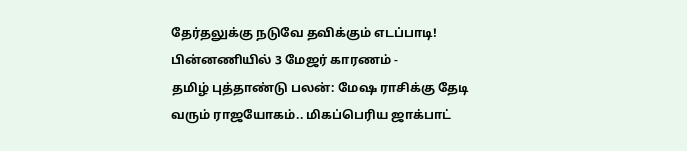தேர்தலுக்கு நடுவே தவிக்கும் எடப்பாடி! பின்னணியில் 3 மேஜர் காரணம் -
தமிழ் புத்தாண்டு பலன்: மேஷ ராசிக்கு தேடி வரும் ராஜயோகம்.. மிகப்பெரிய ஜாக்பாட்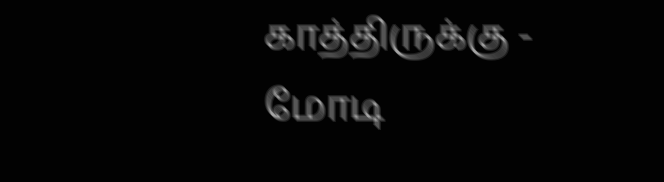காத்திருக்கு -
மோடி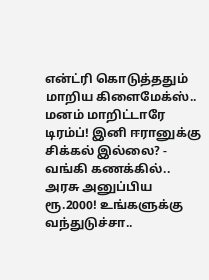என்ட்ரி கொடுத்ததும் மாறிய கிளைமேக்ஸ்.. மனம் மாறிட்டாரே டிரம்ப்! இனி ஈரானுக்கு சிக்கல் இல்லை? -
வங்கி கணக்கில்.. அரசு அனுப்பிய ரூ.2000! உங்களுக்கு வந்துடுச்சா..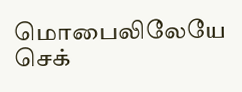மொபைலிலேயே செக்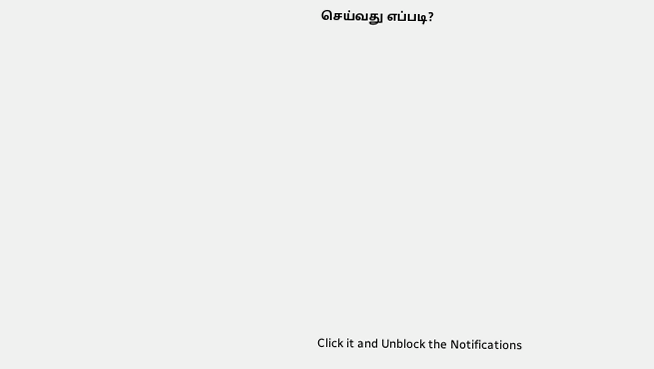செய்வது எப்படி?












Click it and Unblock the Notifications